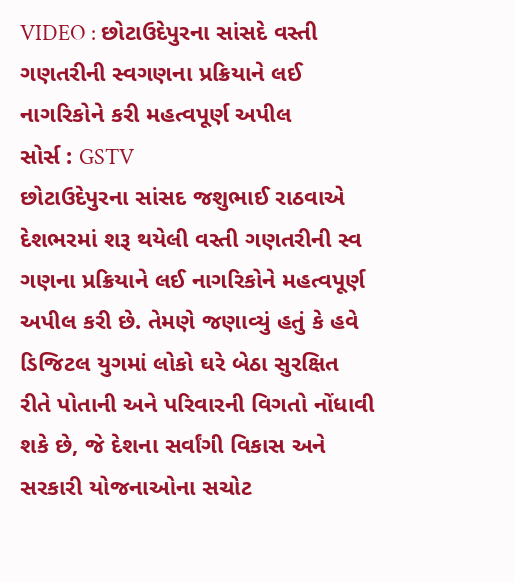VIDEO : છોટાઉદેપુરના સાંસદે વસ્તી ગણતરીની સ્વગણના પ્રક્રિયાને લઈ નાગરિકોને કરી મહત્વપૂર્ણ અપીલ
સોર્સ : GSTV
છોટાઉદેપુરના સાંસદ જશુભાઈ રાઠવાએ દેશભરમાં શરૂ થયેલી વસ્તી ગણતરીની સ્વ ગણના પ્રક્રિયાને લઈ નાગરિકોને મહત્વપૂર્ણ અપીલ કરી છે. તેમણે જણાવ્યું હતું કે હવે ડિજિટલ યુગમાં લોકો ઘરે બેઠા સુરક્ષિત રીતે પોતાની અને પરિવારની વિગતો નોંધાવી શકે છે, જે દેશના સર્વાંગી વિકાસ અને સરકારી યોજનાઓના સચોટ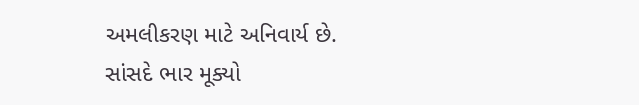અમલીકરણ માટે અનિવાર્ય છે. સાંસદે ભાર મૂક્યો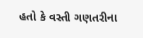હતો કે વસ્તી ગણતરીના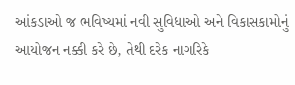આંકડાઓ જ ભવિષ્યમાં નવી સુવિધાઓ અને વિકાસકામોનું આયોજન નક્કી કરે છે, તેથી દરેક નાગરિકે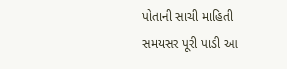પોતાની સાચી માહિતી સમયસર પૂરી પાડી આ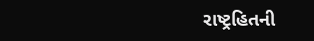રાષ્ટ્રહિતની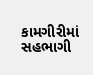કામગીરીમાં સહભાગી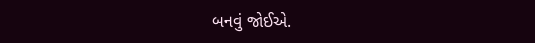બનવું જોઈએ.